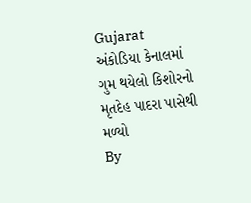Gujarat
અંકોડિયા કેનાલમાં ગુમ થયેલો કિશોરનો મૃતદેહ પાદરા પાસેથી મળ્યો
By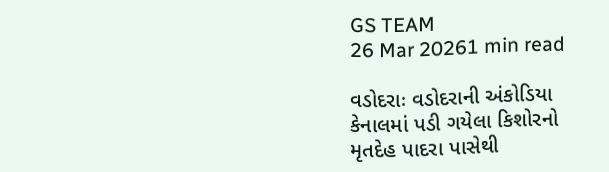GS TEAM
26 Mar 20261 min read

વડોદરાઃ વડોદરાની અંકોડિયા કેનાલમાં પડી ગયેલા કિશોરનો મૃતદેહ પાદરા પાસેથી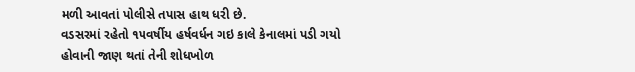મળી આવતાં પોલીસે તપાસ હાથ ધરી છે.
વડસરમાં રહેતો ૧૫વર્ષીય હર્ષવર્ધન ગઇ કાલે કેનાલમાં પડી ગયો હોવાની જાણ થતાં તેની શોધખોળ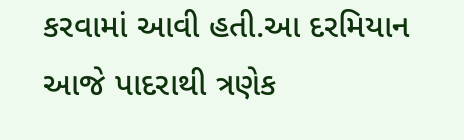કરવામાં આવી હતી.આ દરમિયાન આજે પાદરાથી ત્રણેક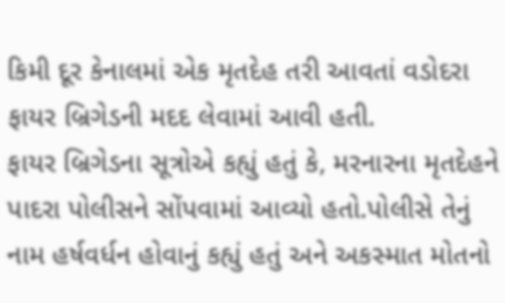કિમી દૂર કેનાલમાં એક મૃતદેહ તરી આવતાં વડોદરા ફાયર બ્રિગેડની મદદ લેવામાં આવી હતી.
ફાયર બ્રિગેડના સૂત્રોએ કહ્યું હતું કે, મરનારના મૃતદેહને પાદરા પોલીસને સોંપવામાં આવ્યો હતો.પોલીસે તેનું નામ હર્ષવર્ધન હોવાનું કહ્યું હતું અને અકસ્માત મોતનો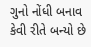ગુનો નોંધી બનાવ કેવી રીતે બન્યો છે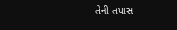તેની તપાસ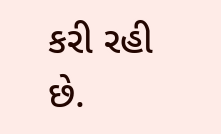કરી રહી છે.